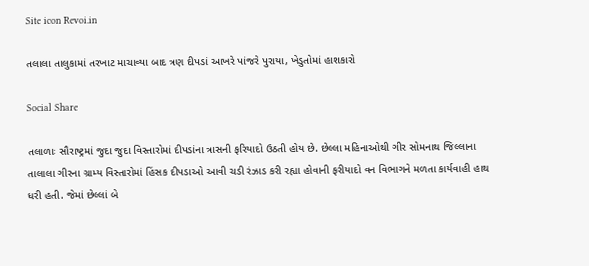Site icon Revoi.in

તલાલા તાલુકામાં તરખાટ માચાવ્યા બાદ ત્રણ દીપડાં આખરે પાંજરે પુરાયા, ખેડુતોમાં હાશકારો

Social Share

તલાળાઃ સૌરાષ્ટ્રમાં જુદા જુદા વિસ્તારોમાં દીપડાંના ત્રાસની ફરિયાદો ઉઠતી હોય છે. છેલ્લા મહિનાઓથી ગીર સોમનાથ જિલ્લાના તાલાલા ગીરના ગ્રામ્ય વિસ્તારોમાં હિંસક દીપડાઓ આવી ચડી રંઝાડ કરી રહ્યા હોવાની ફરીયાદો વન વિભાગને મળતા કાર્યવાહી હાથ ધરી હતી. જેમાં છેલ્લાં બે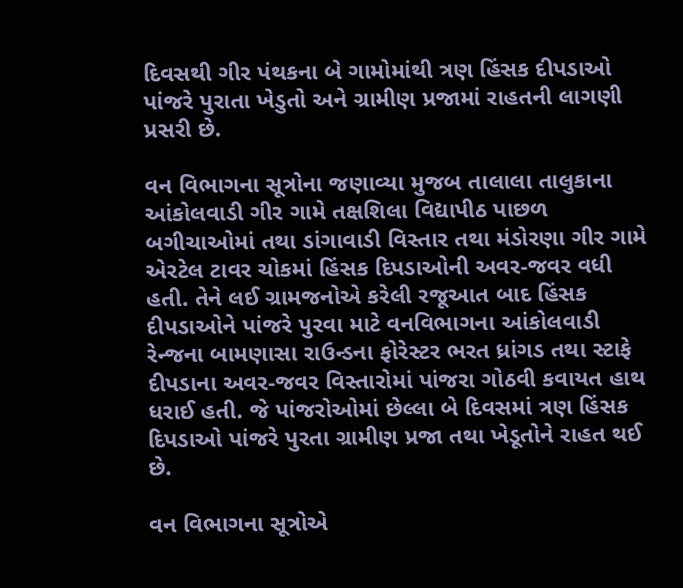દિવસથી ગીર પંથકના બે ગામોમાંથી ત્રણ હિંસક દીપડાઓ પાંજરે પુરાતા ખેડુતો અને ગ્રામીણ પ્રજામાં રાહતની લાગણી પ્રસરી છે.

વન વિભાગના સૂત્રોના જણાવ્યા મુજબ તાલાલા તાલુકાના આંકોલવાડી ગીર ગામે તક્ષશિલા વિદ્યાપીઠ પાછળ બગીચાઓમાં તથા ડાંગાવાડી વિસ્તાર તથા મંડોરણા ગીર ગામે એરટેલ ટાવર ચોકમાં હિંસક દિપડાઓની અવર-જવર વધી હતી. તેને લઈ ગ્રામજનોએ કરેલી રજૂઆત બાદ હિંસક દીપડાઓને પાંજરે પુરવા માટે વનવિભાગના આંકોલવાડી રેન્જના બામણાસા રાઉન્ડના ફોરેસ્ટર ભરત ધ્રાંગડ તથા સ્ટાફે દીપડાના અવર-જવર વિસ્તારોમાં પાંજરા ગોઠવી કવાયત હાથ ધરાઈ હતી. જે પાંજરોઓમાં છેલ્લા બે દિવસમાં ત્રણ હિંસક દિપડાઓ પાંજરે પુરતા ગ્રામીણ પ્રજા તથા ખેડૂતોને રાહત થઈ છે.

વન વિભાગના સૂત્રોએ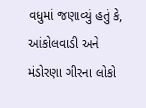વધુમાં જણાવ્યું હતું કે, આંકોલવાડી અને મંડોરણા ગીરના લોકો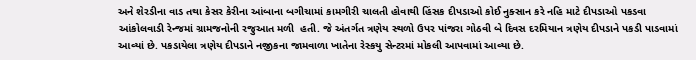અને શેરડીના વાડ તથા કેસર કેરીના આંબાના બગીચામાં કામગીરી ચાલતી હોવાથી હિંસક દીપડાઓ કોઈ નુક્સાન કરે નહિ માટે દીપડાઓ પકડવા આંકોલવાડી રેન્જમાં ગ્રામજનોની રજુઆત મળી  હતી. જે અંતર્ગત ત્રણેય સ્થળો ઉપર પાંજરા ગોઠવી બે દિવસ દરમિયાન ત્રણેય દીપડાને પકડી પાડવામાં આવ્યાં છે. પકડાયેલા ત્રણેય દીપડાને નજીકના જામવાળા ખાતેના રેસ્કયુ સેન્ટરમાં મોકલી આપવામાં આવ્યા છે.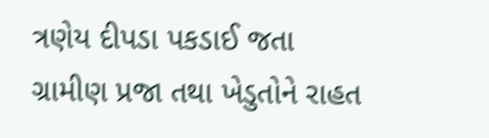ત્રણેય દીપડા પકડાઈ જતા ગ્રામીણ પ્રજા તથા ખેડુતોને રાહત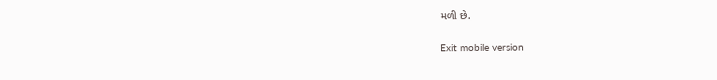મળી છે.

Exit mobile version